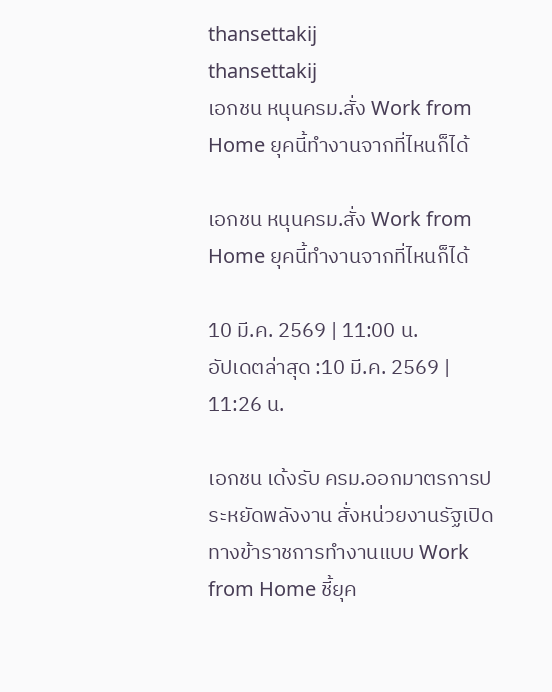thansettakij
thansettakij
เอกชน หนุนครม.สั่ง Work from Home ยุคนี้ทำงานจากที่ไหนก็ได้

เอกชน หนุนครม.สั่ง Work from Home ยุคนี้ทำงานจากที่ไหนก็ได้

10 มี.ค. 2569 | 11:00 น.
อัปเดตล่าสุด :10 มี.ค. 2569 | 11:26 น.

เอกชน เด้งรับ ครม.ออกมาตรการประหยัดพลังงาน สั่งหน่วยงานรัฐเปิดทางข้าราชการทำงานแบบ Work from Home ชี้ยุค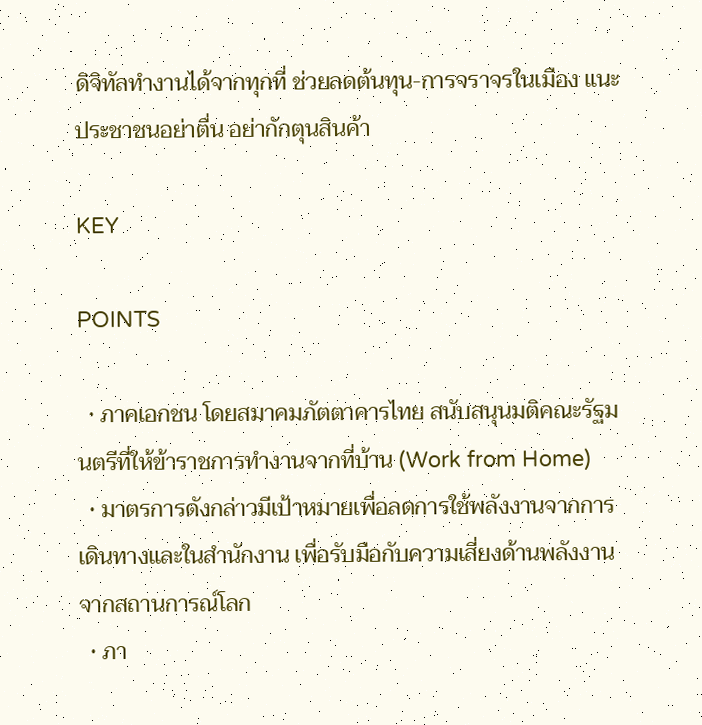ดิจิทัลทำงานได้จากทุกที่ ช่วยลดต้นทุน-การจราจรในเมือง แนะประชาชนอย่าตื่น อย่ากักตุนสินค้า

KEY

POINTS

  • ภาคเอกชน โดยสมาคมภัตตาคารไทย สนับสนุนมติคณะรัฐมนตรีที่ให้ข้าราชการทำงานจากที่บ้าน (Work from Home)
  • มาตรการดังกล่าวมีเป้าหมายเพื่อลดการใช้พลังงานจากการเดินทางและในสำนักงาน เพื่อรับมือกับความเสี่ยงด้านพลังงานจากสถานการณ์โลก
  • ภา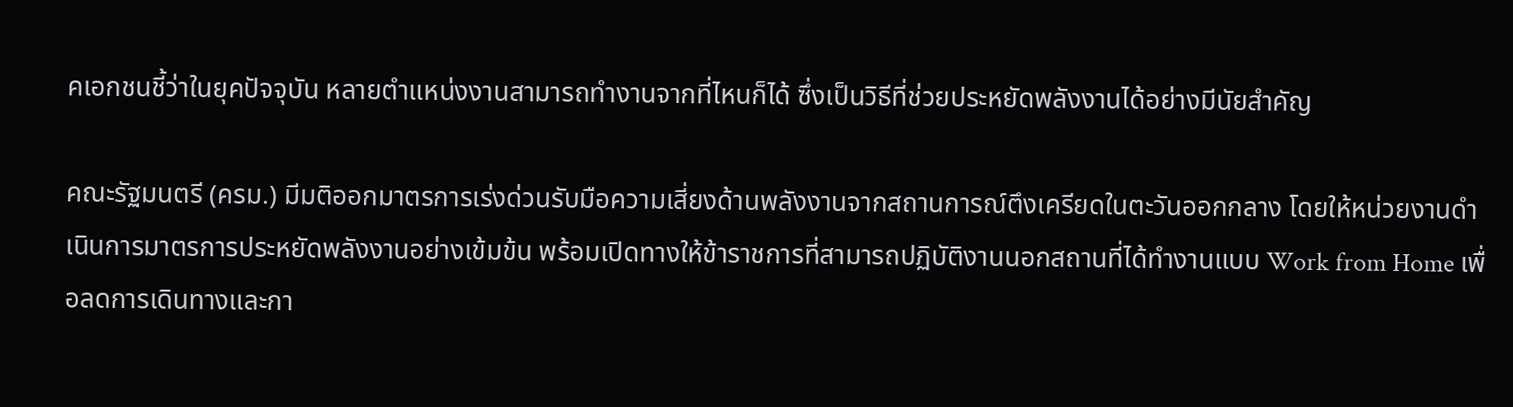คเอกชนชี้ว่าในยุคปัจจุบัน หลายตำแหน่งงานสามารถทำงานจากที่ไหนก็ได้ ซึ่งเป็นวิธีที่ช่วยประหยัดพลังงานได้อย่างมีนัยสำคัญ

คณะรัฐมนตรี (ครม.) มีมติออกมาตรการเร่งด่วนรับมือความเสี่ยงด้านพลังงานจากสถานการณ์ตึงเครียดในตะวันออกกลาง โดยให้หน่วยงานดำเนินการมาตรการประหยัดพลังงานอย่างเข้มข้น พร้อมเปิดทางให้ข้าราชการที่สามารถปฏิบัติงานนอกสถานที่ได้ทำงานแบบ Work from Home เพื่อลดการเดินทางและกา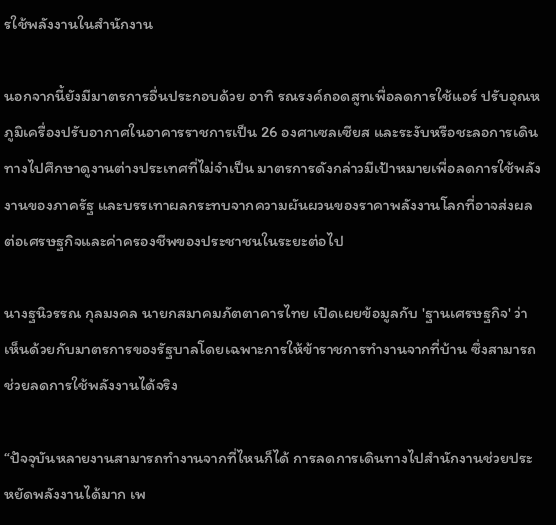รใช้พลังงานในสำนักงาน

นอกจากนี้ยังมีมาตรการอื่นประกอบด้วย อาทิ รณรงค์ถอดสูทเพื่อลดการใช้แอร์ ปรับอุณหภูมิเครื่องปรับอากาศในอาคารราชการเป็น 26 องศาเซลเซียส และระงับหรือชะลอการเดินทางไปศึกษาดูงานต่างประเทศที่ไม่จำเป็น มาตรการดังกล่าวมีเป้าหมายเพื่อลดการใช้พลังงานของภาครัฐ และบรรเทาผลกระทบจากความผันผวนของราคาพลังงานโลกที่อาจส่งผลต่อเศรษฐกิจและค่าครองชีพของประชาชนในระยะต่อไป

นางฐนิวรรณ กุลมงคล นายกสมาคมภัตตาคารไทย เปิดเผยข้อมูลกับ 'ฐานเศรษฐกิจ' ว่า เห็นด้วยกับมาตรการของรัฐบาลโดยเฉพาะการให้ข้าราชการทำงานจากที่บ้าน ซึ่งสามารถช่วยลดการใช้พลังงานได้จริง

“ปัจจุบันหลายงานสามารถทำงานจากที่ไหนก็ได้ การลดการเดินทางไปสำนักงานช่วยประหยัดพลังงานได้มาก เพ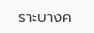ราะบางค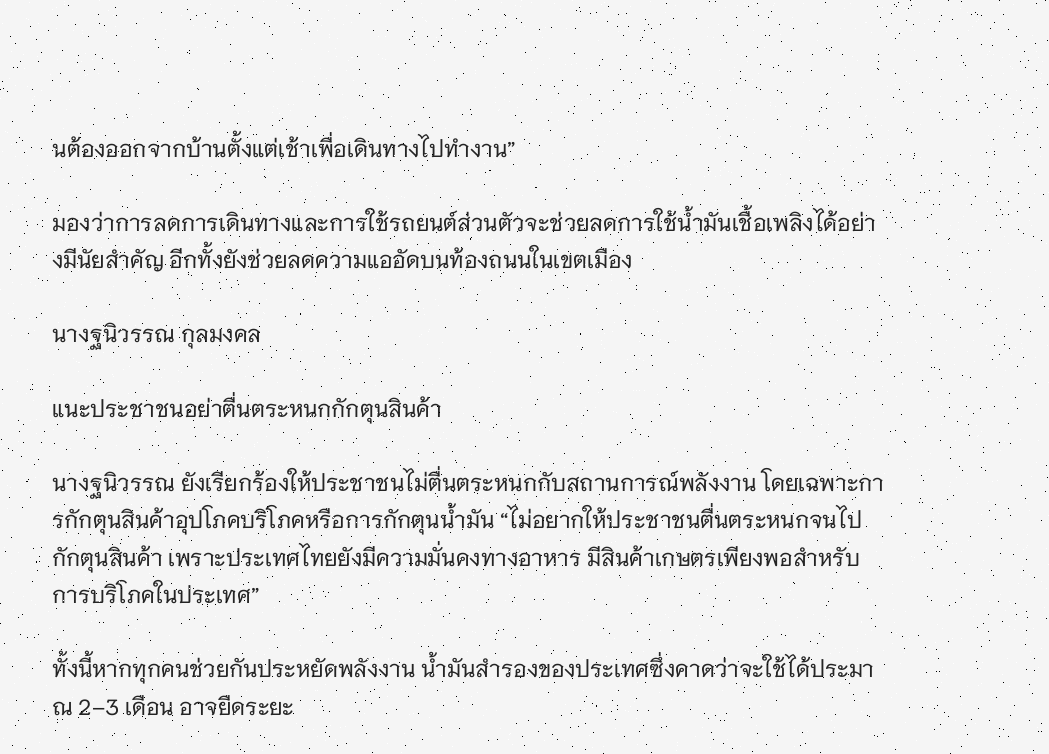นต้องออกจากบ้านตั้งแต่เช้าเพื่อเดินทางไปทำงาน”

มองว่าการลดการเดินทางและการใช้รถยนต์ส่วนตัวจะช่วยลดการใช้น้ำมันเชื้อเพลิงได้อย่างมีนัยสำคัญ อีกทั้งยังช่วยลดความแออัดบนท้องถนนในเขตเมือง

นางฐนิวรรณ กุลมงคล

แนะประชาชนอย่าตื่นตระหนกกักตุนสินค้า

นางฐนิวรรณ ยังเรียกร้องให้ประชาชนไม่ตื่นตระหนกกับสถานการณ์พลังงาน โดยเฉพาะการกักตุนสินค้าอุปโภคบริโภคหรือการกักตุนน้ำมัน “ไม่อยากให้ประชาชนตื่นตระหนกจนไปกักตุนสินค้า เพราะประเทศไทยยังมีความมั่นคงทางอาหาร มีสินค้าเกษตรเพียงพอสำหรับการบริโภคในประเทศ”

ทั้งนี้หากทุกคนช่วยกันประหยัดพลังงาน น้ำมันสำรองของประเทศซึ่งคาดว่าจะใช้ได้ประมาณ 2–3 เดือน อาจยืดระยะ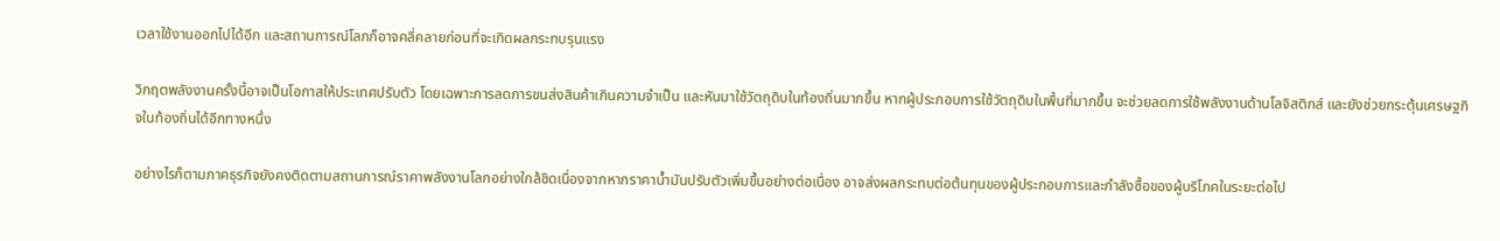เวลาใช้งานออกไปได้อีก และสถานการณ์โลกก็อาจคลี่คลายก่อนที่จะเกิดผลกระทบรุนแรง

วิกฤตพลังงานครั้งนี้อาจเป็นโอกาสให้ประเทศปรับตัว โดยเฉพาะการลดการขนส่งสินค้าเกินความจำเป็น และหันมาใช้วัตถุดิบในท้องถิ่นมากขึ้น หากผู้ประกอบการใช้วัตถุดิบในพื้นที่มากขึ้น จะช่วยลดการใช้พลังงานด้านโลจิสติกส์ และยังช่วยกระตุ้นเศรษฐกิจในท้องถิ่นได้อีกทางหนึ่ง

อย่างไรก็ตามภาคธุรกิจยังคงติดตามสถานการณ์ราคาพลังงานโลกอย่างใกล้ชิดเนื่องจากหากราคาน้ำมันปรับตัวเพิ่มขึ้นอย่างต่อเนื่อง อาจส่งผลกระทบต่อต้นทุนของผู้ประกอบการและกำลังซื้อของผู้บริโภคในระยะต่อไป